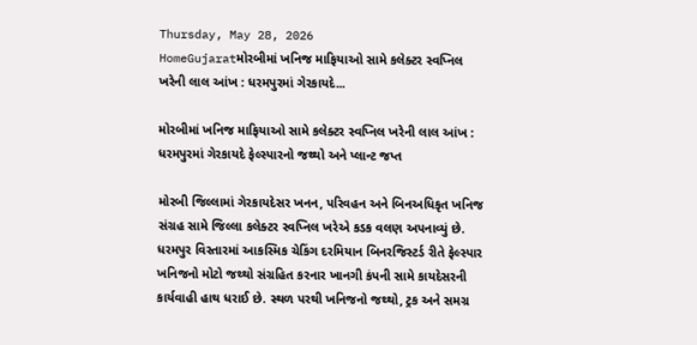Thursday, May 28, 2026
HomeGujaratમોરબીમાં ખનિજ માફિયાઓ સામે કલેક્ટર સ્વપ્નિલ ખરેની લાલ આંખ : ધરમપુરમાં ગેરકાયદે...

મોરબીમાં ખનિજ માફિયાઓ સામે કલેક્ટર સ્વપ્નિલ ખરેની લાલ આંખ : ધરમપુરમાં ગેરકાયદે ફેલ્સ્પારનો જથ્થો અને પ્લાન્ટ જપ્ત

મોરબી જિલ્લામાં ગેરકાયદેસર ખનન, પરિવહન અને બિનઅધિકૃત ખનિજ સંગ્રહ સામે જિલ્લા કલેક્ટર સ્વપ્નિલ ખરેએ કડક વલણ અપનાવ્યું છે. ધરમપુર વિસ્તારમાં આકસ્મિક ચેકિંગ દરમિયાન બિનરજિસ્ટર્ડ રીતે ફેલ્સ્પાર ખનિજનો મોટો જથ્થો સંગ્રહિત કરનાર ખાનગી કંપની સામે કાયદેસરની કાર્યવાહી હાથ ધરાઈ છે. સ્થળ પરથી ખનિજનો જથ્થો, ટ્રક અને સમગ્ર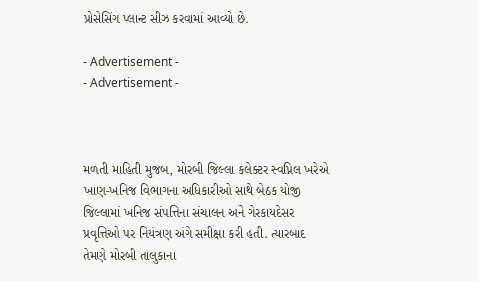પ્રોસેસિંગ પ્લાન્ટ સીઝ કરવામાં આવ્યો છે.

- Advertisement -
- Advertisement -



મળતી માહિતી મુજબ, મોરબી જિલ્લા કલેક્ટર સ્વપ્નિલ ખરેએ ખાણ-ખનિજ વિભાગના અધિકારીઓ સાથે બેઠક યોજી જિલ્લામાં ખનિજ સંપત્તિના સંચાલન અને ગેરકાયદેસર પ્રવૃત્તિઓ પર નિયંત્રણ અંગે સમીક્ષા કરી હતી. ત્યારબાદ તેમણે મોરબી તાલુકાના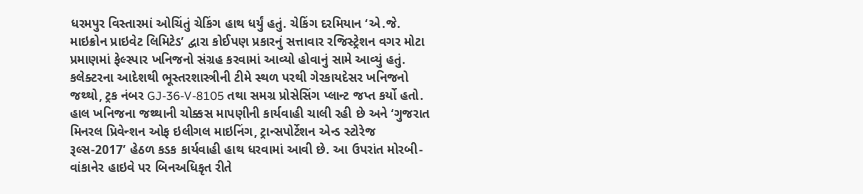ધરમપુર વિસ્તારમાં ઓચિંતું ચેકિંગ હાથ ધર્યું હતું. ચેકિંગ દરમિયાન ‘એ.જે. માઇક્રોન પ્રાઇવેટ લિમિટેડ’ દ્વારા કોઈપણ પ્રકારનું સત્તાવાર રજિસ્ટ્રેશન વગર મોટા પ્રમાણમાં ફેલ્સ્પાર ખનિજનો સંગ્રહ કરવામાં આવ્યો હોવાનું સામે આવ્યું હતું. કલેક્ટરના આદેશથી ભૂસ્તરશાસ્ત્રીની ટીમે સ્થળ પરથી ગેરકાયદેસર ખનિજનો જથ્થો, ટ્રક નંબર GJ-36-V-8105 તથા સમગ્ર પ્રોસેસિંગ પ્લાન્ટ જપ્ત કર્યો હતો. હાલ ખનિજના જથ્થાની ચોક્કસ માપણીની કાર્યવાહી ચાલી રહી છે અને ‘ગુજરાત મિનરલ પ્રિવેન્શન ઓફ ઇલીગલ માઇનિંગ, ટ્રાન્સપોર્ટેશન એન્ડ સ્ટોરેજ રૂલ્સ-2017’ હેઠળ કડક કાર્યવાહી હાથ ધરવામાં આવી છે. આ ઉપરાંત મોરબી-વાંકાનેર હાઇવે પર બિનઅધિકૃત રીતે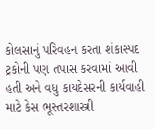કોલસાનું પરિવહન કરતા શંકાસ્પદ ટ્રકોની પણ તપાસ કરવામાં આવી હતી અને વધુ કાયદેસરની કાર્યવાહી માટે કેસ ભૂસ્તરશાસ્ત્રી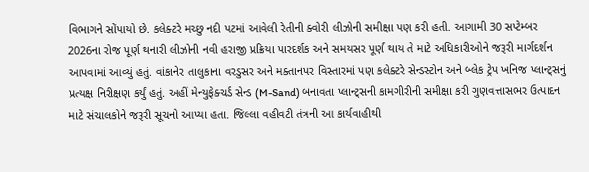વિભાગને સોંપાયો છે. કલેક્ટરે મચ્છુ નદી પટમાં આવેલી રેતીની ક્વોરી લીઝોની સમીક્ષા પણ કરી હતી. આગામી 30 સપ્ટેમ્બર 2026ના રોજ પૂર્ણ થનારી લીઝોની નવી હરાજી પ્રક્રિયા પારદર્શક અને સમયસર પૂર્ણ થાય તે માટે અધિકારીઓને જરૂરી માર્ગદર્શન આપવામાં આવ્યું હતું. વાંકાનેર તાલુકાના વરડુસર અને મક્તાનપર વિસ્તારમાં પણ કલેક્ટરે સેન્ડસ્ટોન અને બ્લેક ટ્રેપ ખનિજ પ્લાન્ટ્સનું પ્રત્યક્ષ નિરીક્ષણ કર્યું હતું. અહીં મેન્યુફેક્ચર્ડ સેન્ડ (M-Sand) બનાવતા પ્લાન્ટ્સની કામગીરીની સમીક્ષા કરી ગુણવત્તાસભર ઉત્પાદન માટે સંચાલકોને જરૂરી સૂચનો આપ્યા હતા. જિલ્લા વહીવટી તંત્રની આ કાર્યવાહીથી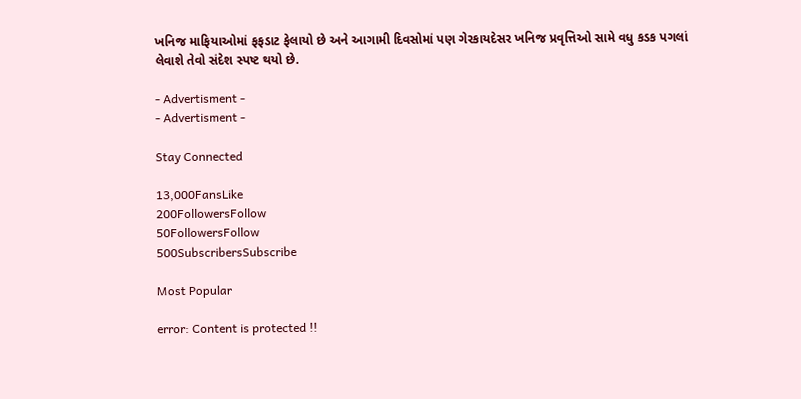ખનિજ માફિયાઓમાં ફફડાટ ફેલાયો છે અને આગામી દિવસોમાં પણ ગેરકાયદેસર ખનિજ પ્રવૃત્તિઓ સામે વધુ કડક પગલાં લેવાશે તેવો સંદેશ સ્પષ્ટ થયો છે.

- Advertisment -
- Advertisment -

Stay Connected

13,000FansLike
200FollowersFollow
50FollowersFollow
500SubscribersSubscribe

Most Popular

error: Content is protected !!